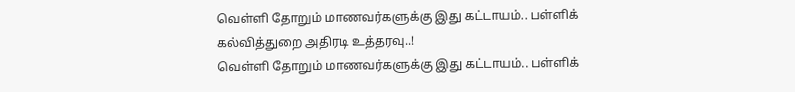வெள்ளி தோறும் மாணவர்களுக்கு இது கட்டாயம்.. பள்ளிக் கல்வித்துறை அதிரடி உத்தரவு..!
வெள்ளி தோறும் மாணவர்களுக்கு இது கட்டாயம்.. பள்ளிக்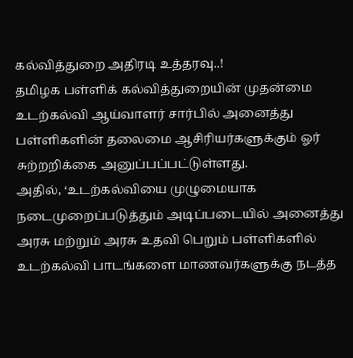கல்வித்துறை அதிரடி உத்தரவு..!
தமிழக பள்ளிக் கல்வித்துறையின் முதன்மை உடற்கல்வி ஆய்வாளர் சார்பில் அனைத்து பள்ளிகளின் தலைமை ஆசிரியர்களுக்கும் ஓர் சுற்றறிக்கை அனுப்பப்பட்டுள்ளது.
அதில், ‘உடற்கல்வியை முழுமையாக நடைமுறைப்படுத்தும் அடிப்படையில் அனைத்து அரசு மற்றும் அரசு உதவி பெறும் பள்ளிகளில் உடற்கல்வி பாடங்களை மாணவர்களுக்கு நடத்த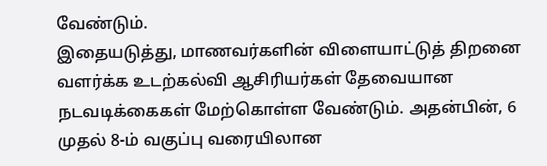வேண்டும்.
இதையடுத்து, மாணவர்களின் விளையாட்டுத் திறனை வளர்க்க உடற்கல்வி ஆசிரியர்கள் தேவையான நடவடிக்கைகள் மேற்கொள்ள வேண்டும். அதன்பின், 6 முதல் 8-ம் வகுப்பு வரையிலான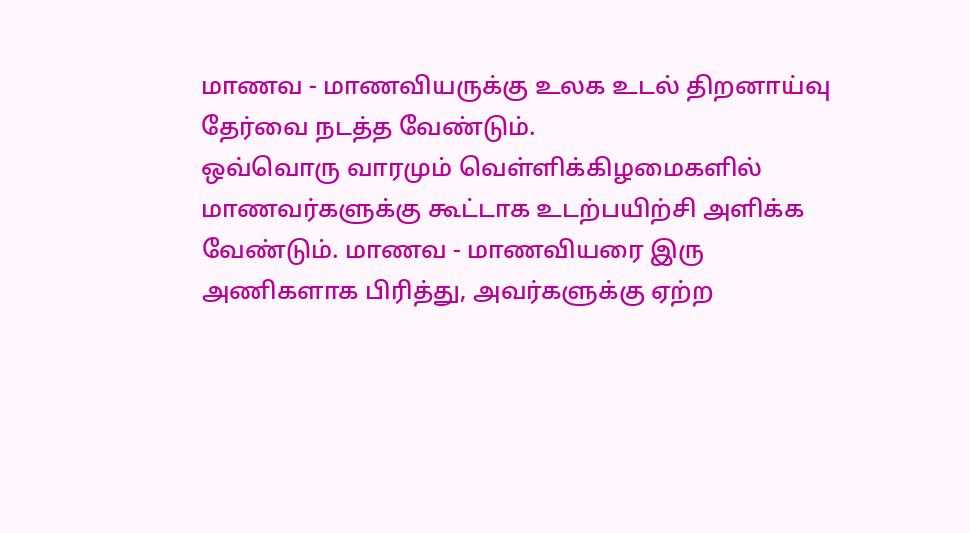மாணவ - மாணவியருக்கு உலக உடல் திறனாய்வு தேர்வை நடத்த வேண்டும்.
ஒவ்வொரு வாரமும் வெள்ளிக்கிழமைகளில் மாணவர்களுக்கு கூட்டாக உடற்பயிற்சி அளிக்க வேண்டும். மாணவ - மாணவியரை இரு அணிகளாக பிரித்து, அவர்களுக்கு ஏற்ற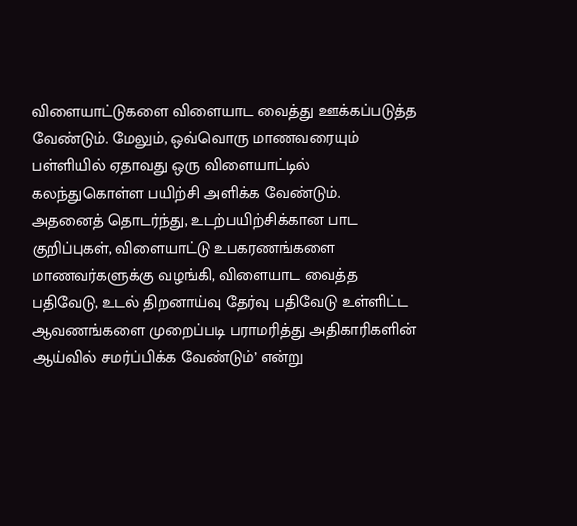விளையாட்டுகளை விளையாட வைத்து ஊக்கப்படுத்த வேண்டும். மேலும், ஒவ்வொரு மாணவரையும் பள்ளியில் ஏதாவது ஒரு விளையாட்டில் கலந்துகொள்ள பயிற்சி அளிக்க வேண்டும்.
அதனைத் தொடர்ந்து, உடற்பயிற்சிக்கான பாட குறிப்புகள், விளையாட்டு உபகரணங்களை மாணவர்களுக்கு வழங்கி, விளையாட வைத்த பதிவேடு, உடல் திறனாய்வு தேர்வு பதிவேடு உள்ளிட்ட ஆவணங்களை முறைப்படி பராமரித்து அதிகாரிகளின் ஆய்வில் சமர்ப்பிக்க வேண்டும்’ என்று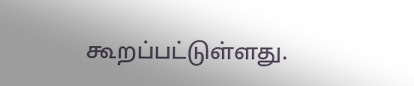கூறப்பட்டுள்ளது.